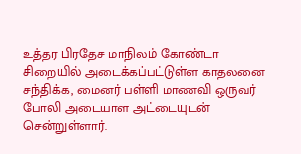உத்தர பிரதேச மாநிலம் கோண்டா சிறையில் அடைக்கப்பட்டுள்ள காதலனை சந்திக்க, மைனர் பள்ளி மாணவி ஒருவர் போலி அடையாள அட்டையுடன் சென்றுள்ளார்.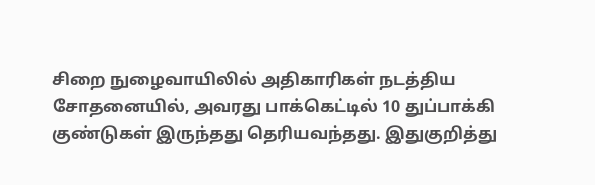சிறை நுழைவாயிலில் அதிகாரிகள் நடத்திய சோதனையில், அவரது பாக்கெட்டில் 10 துப்பாக்கி குண்டுகள் இருந்தது தெரியவந்தது. இதுகுறித்து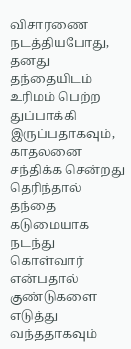விசாரணை நடத்தியபோது, தனது தந்தையிடம் உரிமம் பெற்ற துப்பாக்கி இருப்பதாகவும், காதலனை சந்திக்க சென்றது தெரிந்தால் தந்தை கடுமையாக நடந்து கொள்வார் என்பதால் குண்டுகளை எடுத்து வந்ததாகவும்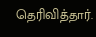தெரிவித்தார்.